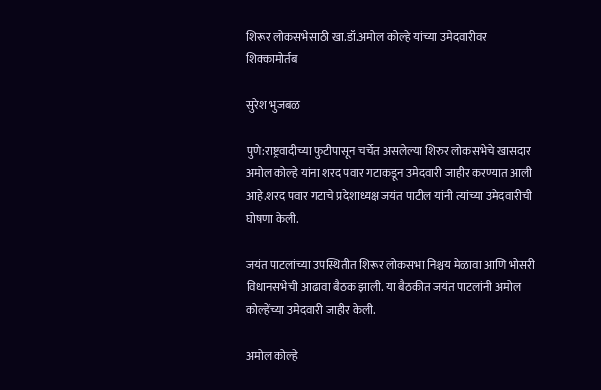शिरूर लोकसभेसाठी खा.डॉ.अमोल कोल्हे यांच्या उमेदवारीवर शिक्कामोर्तब

सुरेश भुजबळ

पुणे:राष्ट्रवादीच्या फुटीपासून चर्चेत असलेल्या शिरुर लोकसभेचे खासदार अमोल कोल्हे यांना शरद पवार गटाकडून उमेदवारी जाहीर करण्यात आली आहे.शरद पवार गटाचे प्रदेशाध्यक्ष जयंत पाटील यांनी त्यांच्या उमेदवारीची घोषणा केली.

जयंत पाटलांच्या उपस्थितीत शिरूर लोकसभा निश्चय मेळावा आणि भोसरी विधानसभेची आढावा बैठक झाली. या बैठकीत जयंत पाटलांनी अमोल कोल्हेंच्या उमेदवारी जाहीर केली.

अमोल कोल्हे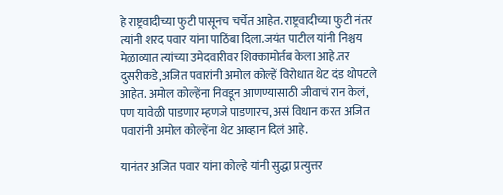हे राष्ट्रवादीच्या फुटी पासूनच चर्चेत आहेत. राष्ट्रवादीच्या फुटी नंतर त्यांनी शरद पवार यांना पाठिंबा दिला.जयंत पाटील यांनी निश्चय मेळाव्यात त्यांच्या उमेदवारीवर शिक्कामोर्तब केला आहे.तर दुसरीकडे,अजित पवारांनी अमोल कोल्हें विरोधात थेट दंड थोपटले आहेत. अमोल कोल्हेंना निवडून आणण्यासाठी जीवाचं रान केलं, पण यावेळी पाडणार म्हणजे पाडणारच, असं विधान करत अजित पवारांनी अमोल कोल्हेंना थेट आव्हान दिलं आहे.

यानंतर अजित पवार यांना कोल्हे यांनी सुद्धा प्रत्युत्तर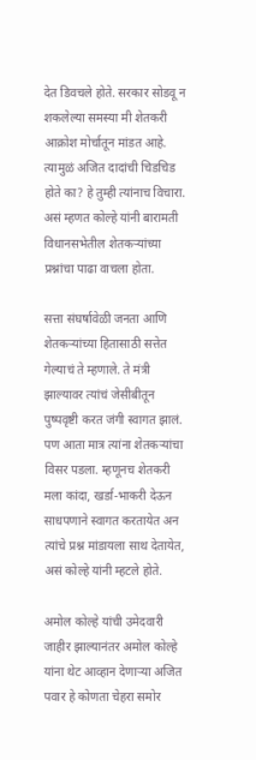देत डिवचले होते. सरकार सोडवू न शकलेल्या समस्या मी शेतकरी आक्रोश मोर्चातून मांडत आहे. त्यामुळं अजित दादांची चिडचिड होते का? हे तुम्ही त्यांनाच विचारा. असं म्हणत कोल्हे यांनी बारामती विधानसभेतील शेतकऱ्यांच्या प्रश्नांचा पाढा वाचला होता.

सत्ता संघर्षावेळी जनता आणि शेतकऱ्यांच्या हितासाठी सत्तेत गेल्याचं ते म्हणाले. ते मंत्री झाल्यावर त्यांचं जेसीबीतून पुष्पवृष्टी करत जंगी स्वागत झालं. पण आता मात्र त्यांना शेतकऱ्यांचा विसर पडला. म्हणूनच शेतकरी मला कांदा, खर्डा-भाकरी देऊन साधपणाने स्वागत करतायेत अन त्यांचे प्रश्न मांडायला साथ देतायेत, असं कोल्हे यांनी म्हटले होते.

अमोल कोल्हे यांची उमेदवारी जाहीर झाल्यानंतर अमोल कोल्हे यांना थेट आव्हान देणाऱ्या अजित पवार हे कोणता चेहरा समोर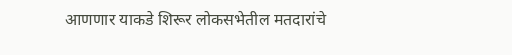आणणार याकडे शिरूर लोकसभेतील मतदारांचे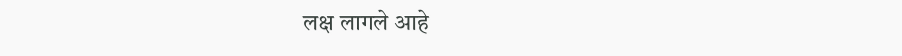लक्ष लागले आहे